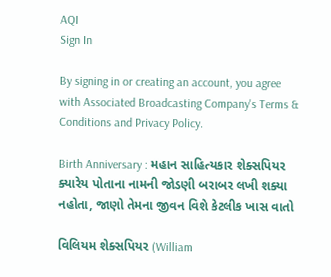AQI
Sign In

By signing in or creating an account, you agree with Associated Broadcasting Company's Terms & Conditions and Privacy Policy.

Birth Anniversary : મહાન સાહિત્યકાર શેક્સપિયર ક્યારેય પોતાના નામની જોડણી બરાબર લખી શક્યા નહોતા, જાણો તેમના જીવન વિશે કેટલીક ખાસ વાતો

વિલિયમ શેક્સપિયર (William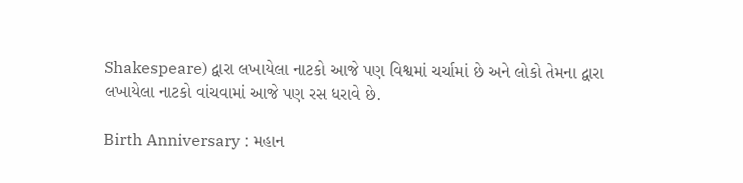Shakespeare) દ્વારા લખાયેલા નાટકો આજે પણ વિશ્વમાં ચર્ચામાં છે અને લોકો તેમના દ્વારા લખાયેલા નાટકો વાંચવામાં આજે પણ રસ ધરાવે છે.

Birth Anniversary : મહાન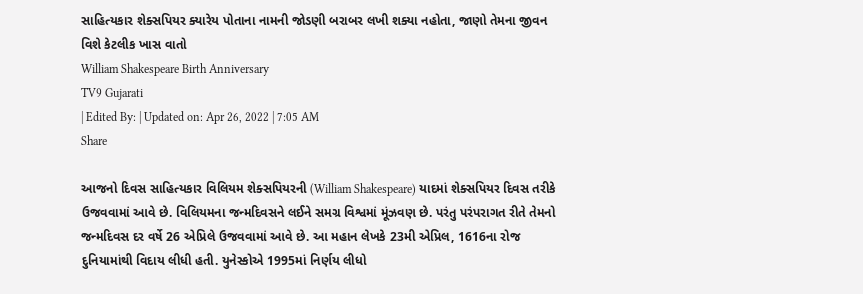સાહિત્યકાર શેક્સપિયર ક્યારેય પોતાના નામની જોડણી બરાબર લખી શક્યા નહોતા, જાણો તેમના જીવન વિશે કેટલીક ખાસ વાતો
William Shakespeare Birth Anniversary
TV9 Gujarati
| Edited By: | Updated on: Apr 26, 2022 | 7:05 AM
Share

આજનો દિવસ સાહિત્યકાર વિલિયમ શેક્સપિયરની (William Shakespeare) યાદમાં શેક્સપિયર દિવસ તરીકે ઉજવવામાં આવે છે. વિલિયમના જન્મદિવસને લઈને સમગ્ર વિશ્વમાં મૂંઝવણ છે. પરંતુ પરંપરાગત રીતે તેમનો જન્મદિવસ દર વર્ષે 26 એપ્રિલે ઉજવવામાં આવે છે. આ મહાન લેખકે 23મી એપ્રિલ, 1616ના રોજ દુનિયામાંથી વિદાય લીધી હતી. યુનેસ્કોએ 1995માં નિર્ણય લીધો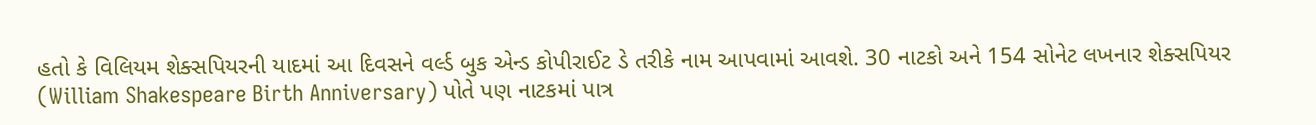હતો કે વિલિયમ શેક્સપિયરની યાદમાં આ દિવસને વર્લ્ડ બુક એન્ડ કોપીરાઈટ ડે તરીકે નામ આપવામાં આવશે. 30 નાટકો અને 154 સોનેટ લખનાર શેક્સપિયર (William Shakespeare Birth Anniversary) પોતે પણ નાટકમાં પાત્ર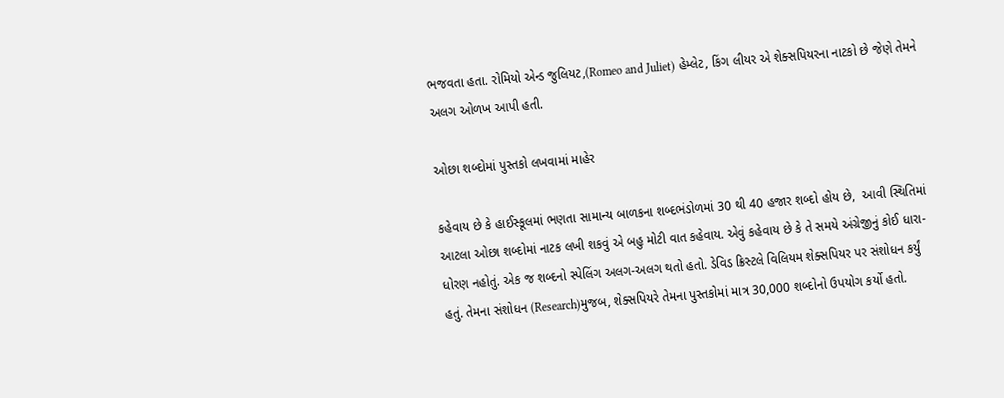ભજવતા હતા. રોમિયો એન્ડ જુલિયટ,(Romeo and Juliet) હેમ્લેટ, કિંગ લીયર એ શેક્સપિયરના નાટકો છે જેણે તેમને અલગ ઓળખ આપી હતી.

ઓછા શબ્દોમાં પુસ્તકો લખવામાં માહેર

કહેવાય છે કે હાઈસ્કૂલમાં ભણતા સામાન્ય બાળકના શબ્દભંડોળમાં 30 થી 40 હજાર શબ્દો હોય છે,  આવી સ્થિતિમાં આટલા ઓછા શબ્દોમાં નાટક લખી શકવું એ બહુ મોટી વાત કહેવાય. એવું કહેવાય છે કે તે સમયે અંગ્રેજીનું કોઈ ધારા-ધોરણ નહોતું. એક જ શબ્દનો સ્પેલિંગ અલગ-અલગ થતો હતો. ડેવિડ ક્રિસ્ટલે વિલિયમ શેક્સપિયર પર સંશોધન કર્યું હતું. તેમના સંશોધન (Research)મુજબ, શેક્સપિયરે તેમના પુસ્તકોમાં માત્ર 30,000 શબ્દોનો ઉપયોગ કર્યો હતો.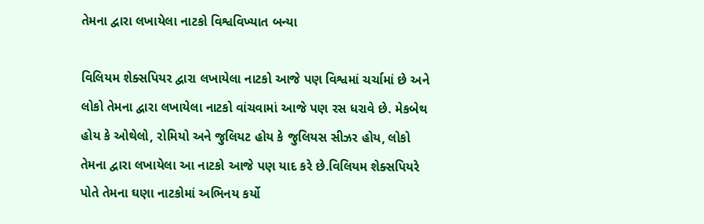તેમના દ્વારા લખાયેલા નાટકો વિશ્વવિખ્યાત બન્યા

વિલિયમ શેક્સપિયર દ્વારા લખાયેલા નાટકો આજે પણ વિશ્વમાં ચર્ચામાં છે અને લોકો તેમના દ્વારા લખાયેલા નાટકો વાંચવામાં આજે પણ રસ ધરાવે છે. મેકબેથ હોય કે ઓથેલો, રોમિયો અને જુલિયટ હોય કે જુલિયસ સીઝર હોય, લોકો તેમના દ્વારા લખાયેલા આ નાટકો આજે પણ યાદ કરે છે.વિલિયમ શેક્સપિયરે પોતે તેમના ઘણા નાટકોમાં અભિનય કર્યો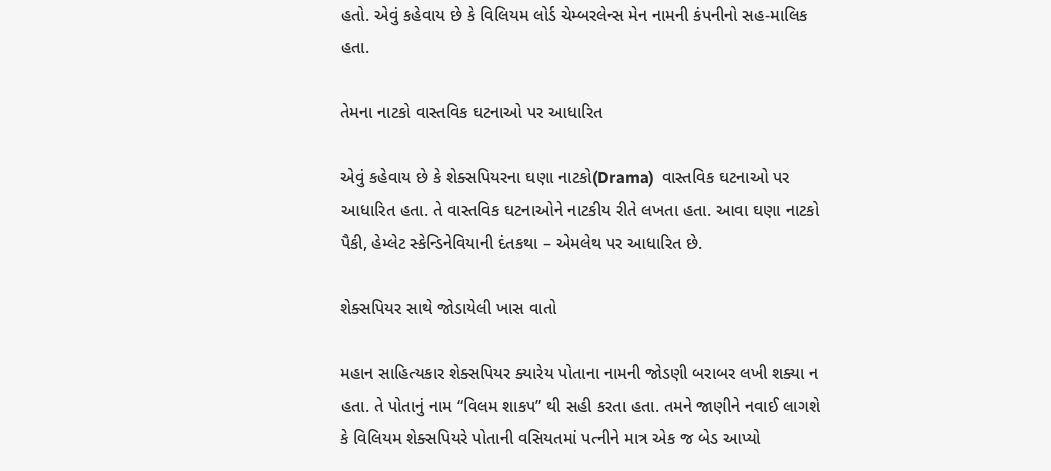હતો. એવું કહેવાય છે કે વિલિયમ લોર્ડ ચેમ્બરલેન્સ મેન નામની કંપનીનો સહ-માલિક હતા.

તેમના નાટકો વાસ્તવિક ઘટનાઓ પર આધારિત

એવું કહેવાય છે કે શેક્સપિયરના ઘણા નાટકો(Drama)  વાસ્તવિક ઘટનાઓ પર આધારિત હતા. તે વાસ્તવિક ઘટનાઓને નાટકીય રીતે લખતા હતા. આવા ઘણા નાટકો પૈકી, હેમ્લેટ સ્કેન્ડિનેવિયાની દંતકથા – એમલેથ પર આધારિત છે.

શેક્સપિયર સાથે જોડાયેલી ખાસ વાતો

મહાન સાહિત્યકાર શેક્સપિયર ક્યારેય પોતાના નામની જોડણી બરાબર લખી શક્યા ન હતા. તે પોતાનું નામ “વિલમ શાકપ” થી સહી કરતા હતા. તમને જાણીને નવાઈ લાગશે કે વિલિયમ શેક્સપિયરે પોતાની વસિયતમાં પત્નીને માત્ર એક જ બેડ આપ્યો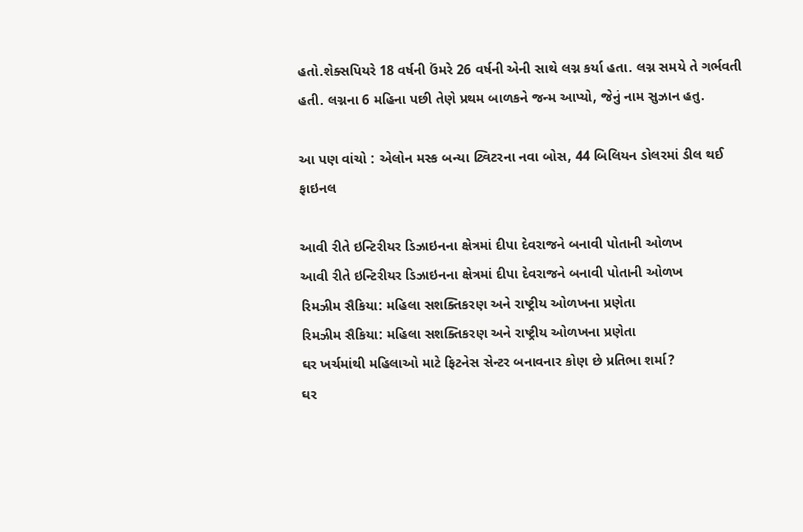હતો.શેક્સપિયરે 18 વર્ષની ઉંમરે 26 વર્ષની એની સાથે લગ્ન કર્યા હતા. લગ્ન સમયે તે ગર્ભવતી હતી. લગ્નના 6 મહિના પછી તેણે પ્રથમ બાળકને જન્મ આપ્યો, જેનું નામ સુઝાન હતુ.

આ પણ વાંચો : એલોન મસ્ક બન્યા ટ્વિટરના નવા બોસ, 44 બિલિયન ડોલરમાં ડીલ થઈ ફાઇનલ

આવી રીતે ઇન્ટિરીયર ડિઝાઇનના ક્ષેત્રમાં દીપા દેવરાજને બનાવી પોતાની ઓળખ
આવી રીતે ઇન્ટિરીયર ડિઝાઇનના ક્ષેત્રમાં દીપા દેવરાજને બનાવી પોતાની ઓળખ
રિમઝીમ સૈકિયા: મહિલા સશક્તિકરણ અને રાષ્ટ્રીય ઓળખના પ્રણેતા
રિમઝીમ સૈકિયા: મહિલા સશક્તિકરણ અને રાષ્ટ્રીય ઓળખના પ્રણેતા
ઘર ખર્ચમાંથી મહિલાઓ માટે ફિટનેસ સેન્ટર બનાવનાર કોણ છે પ્રતિભા શર્મા?
ઘર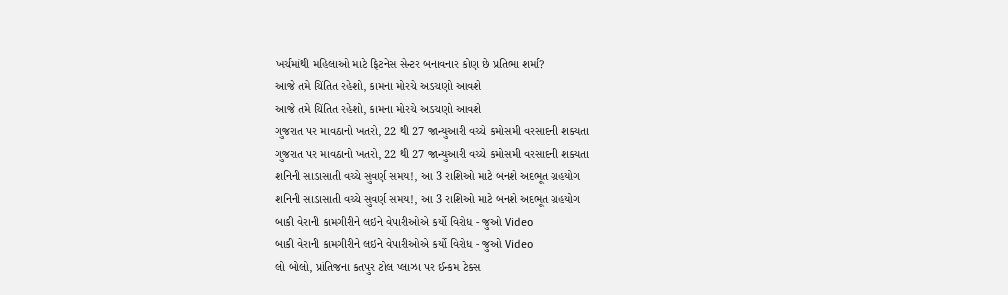ખર્ચમાંથી મહિલાઓ માટે ફિટનેસ સેન્ટર બનાવનાર કોણ છે પ્રતિભા શર્મા?
આજે તમે ચિંતિત રહેશો, કામના મોરચે અડચણો આવશે
આજે તમે ચિંતિત રહેશો, કામના મોરચે અડચણો આવશે
ગુજરાત પર માવઠાનો ખતરો, 22 થી 27 જાન્યુઆરી વચ્ચે કમોસમી વરસાદની શક્યતા
ગુજરાત પર માવઠાનો ખતરો, 22 થી 27 જાન્યુઆરી વચ્ચે કમોસમી વરસાદની શક્યતા
શનિની સાડાસાતી વચ્ચે સુવર્ણ સમય!, આ 3 રાશિઓ માટે બનશે અદભૂત ગ્રહયોગ
શનિની સાડાસાતી વચ્ચે સુવર્ણ સમય!, આ 3 રાશિઓ માટે બનશે અદભૂત ગ્રહયોગ
બાકી વેરાની કામગીરીને લઇને વેપારીઓએ કર્યો વિરોધ - જુઓ Video
બાકી વેરાની કામગીરીને લઇને વેપારીઓએ કર્યો વિરોધ - જુઓ Video
લો બોલો, પ્રાંતિજના કતપુર ટોલ પ્લાઝા પર ઈન્કમ ટેક્સ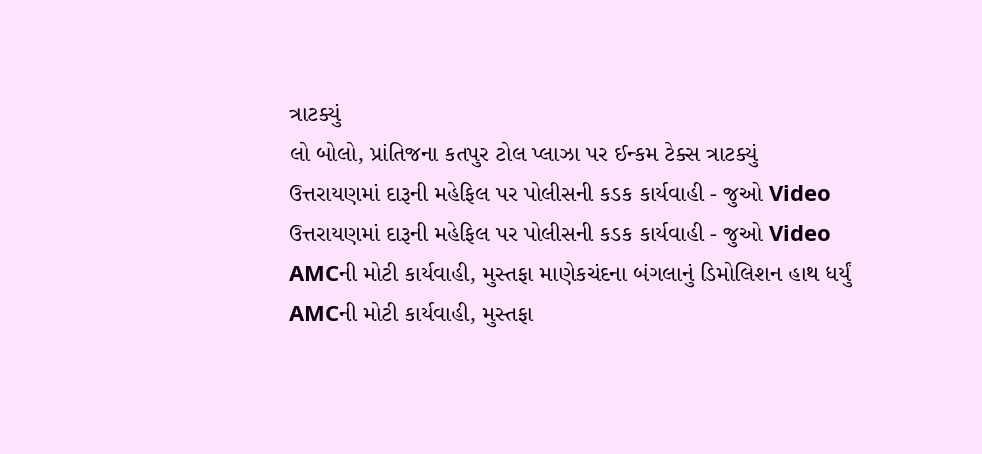ત્રાટક્યું
લો બોલો, પ્રાંતિજના કતપુર ટોલ પ્લાઝા પર ઈન્કમ ટેક્સ ત્રાટક્યું
ઉત્તરાયણમાં દારૂની મહેફિલ પર પોલીસની કડક કાર્યવાહી - જુઓ Video
ઉત્તરાયણમાં દારૂની મહેફિલ પર પોલીસની કડક કાર્યવાહી - જુઓ Video
AMCની મોટી કાર્યવાહી, મુસ્તફા માણેકચંદના બંગલાનું ડિમોલિશન હાથ ધર્યું
AMCની મોટી કાર્યવાહી, મુસ્તફા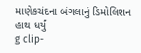માણેકચંદના બંગલાનું ડિમોલિશન હાથ ધર્યું
g clip-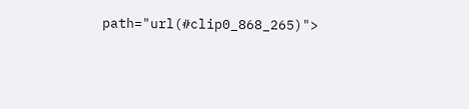path="url(#clip0_868_265)">